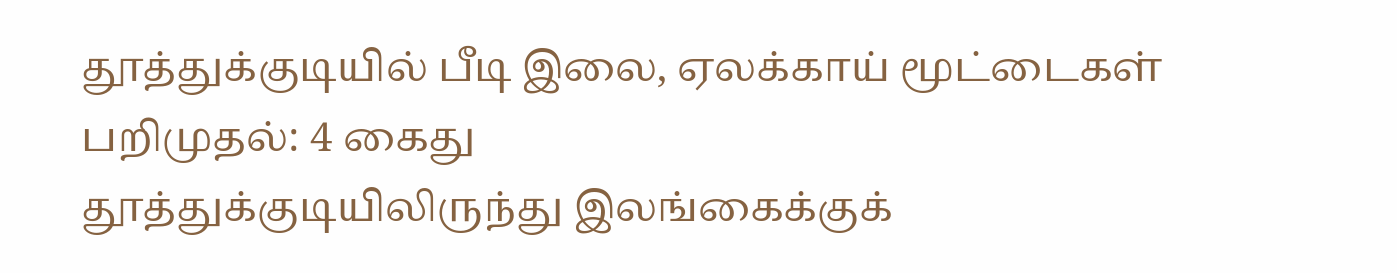தூத்துக்குடியில் பீடி இலை, ஏலக்காய் மூட்டைகள் பறிமுதல்: 4 கைது
தூத்துக்குடியிலிருந்து இலங்கைக்குக்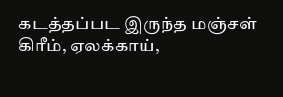கடத்தப்பட இருந்த மஞ்சள் கிரீம், ஏலக்காய்,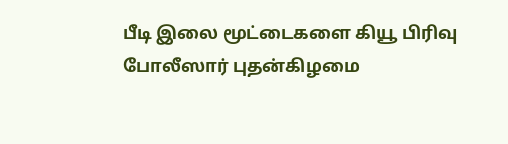பீடி இலை மூட்டைகளை கியூ பிரிவு போலீஸார் புதன்கிழமை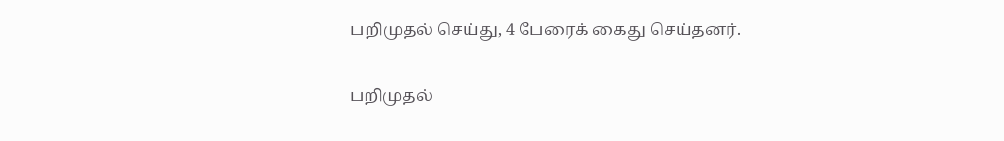பறிமுதல் செய்து, 4 பேரைக் கைது செய்தனர்.

பறிமுதல்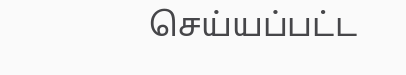செய்யப்பட்ட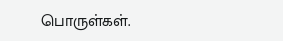பொருள்கள்.